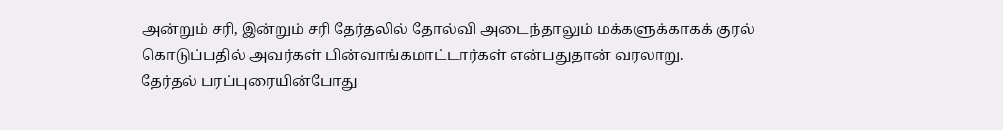அன்றும் சரி, இன்றும் சரி தேர்தலில் தோல்வி அடைந்தாலும் மக்களுக்காகக் குரல் கொடுப்பதில் அவர்கள் பின்வாங்கமாட்டார்கள் என்பதுதான் வரலாறு.
தேர்தல் பரப்புரையின்போது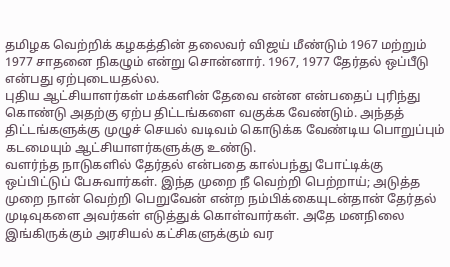தமிழக வெற்றிக் கழகத்தின் தலைவர் விஜய் மீண்டும் 1967 மற்றும் 1977 சாதனை நிகழும் என்று சொன்னார். 1967, 1977 தேர்தல் ஒப்பீடு என்பது ஏற்புடையதல்ல.
புதிய ஆட்சியாளர்கள் மக்களின் தேவை என்ன என்பதைப் புரிந்து கொண்டு அதற்கு ஏற்ப திட்டங்களை வகுக்க வேண்டும். அந்தத் திட்டங்களுக்கு முழுச் செயல் வடிவம் கொடுக்க வேண்டிய பொறுப்பும் கடமையும் ஆட்சியாளர்களுக்கு உண்டு.
வளர்ந்த நாடுகளில் தேர்தல் என்பதை கால்பந்து போட்டிக்கு ஒப்பிட்டுப் பேசுவார்கள். இந்த முறை நீ வெற்றி பெற்றாய்; அடுத்த முறை நான் வெற்றி பெறுவேன் என்ற நம்பிக்கையுடன்தான் தேர்தல் முடிவுகளை அவர்கள் எடுத்துக் கொள்வார்கள். அதே மனநிலை இங்கிருக்கும் அரசியல் கட்சிகளுக்கும் வர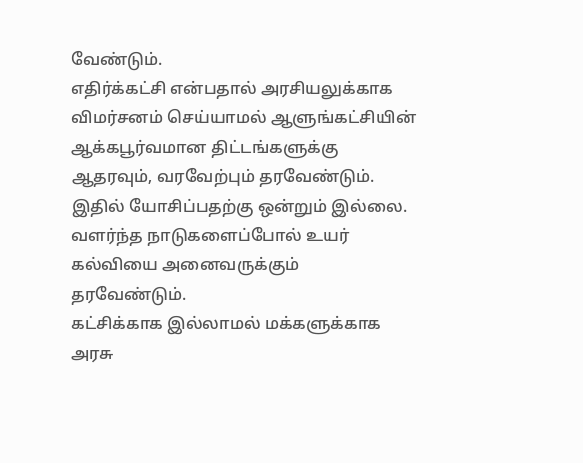வேண்டும்.
எதிர்க்கட்சி என்பதால் அரசியலுக்காக விமர்சனம் செய்யாமல் ஆளுங்கட்சியின் ஆக்கபூர்வமான திட்டங்களுக்கு ஆதரவும், வரவேற்பும் தரவேண்டும். இதில் யோசிப்பதற்கு ஒன்றும் இல்லை. வளர்ந்த நாடுகளைப்போல் உயர் கல்வியை அனைவருக்கும் தரவேண்டும்.
கட்சிக்காக இல்லாமல் மக்களுக்காக அரசு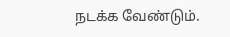நடக்க வேண்டும்.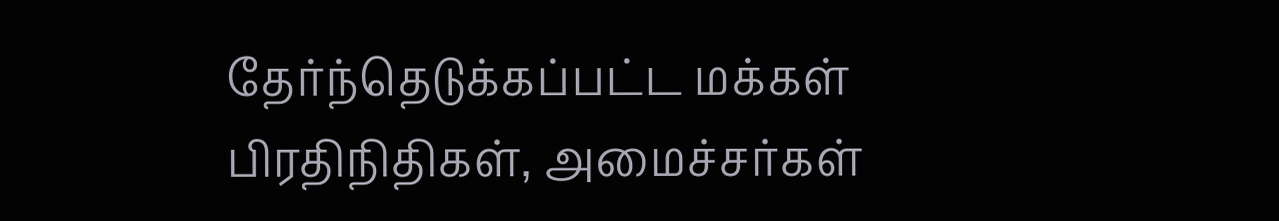தேர்ந்தெடுக்கப்பட்ட மக்கள் பிரதிநிதிகள், அமைச்சர்கள்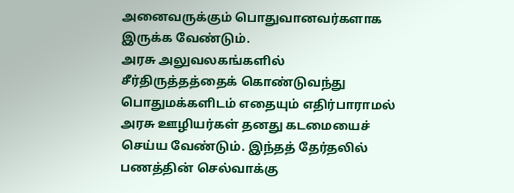அனைவருக்கும் பொதுவானவர்களாக இருக்க வேண்டும்.
அரசு அலுவலகங்களில் சீர்திருத்தத்தைக் கொண்டுவந்து பொதுமக்களிடம் எதையும் எதிர்பாராமல் அரசு ஊழியர்கள் தனது கடமையைச் செய்ய வேண்டும். இந்தத் தேர்தலில் பணத்தின் செல்வாக்கு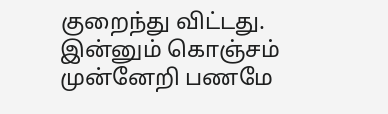குறைந்து விட்டது. இன்னும் கொஞ்சம் முன்னேறி பணமே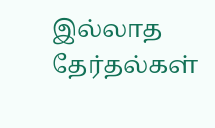இல்லாத தேர்தல்கள்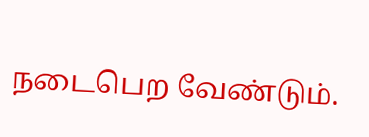நடைபெற வேண்டும்.